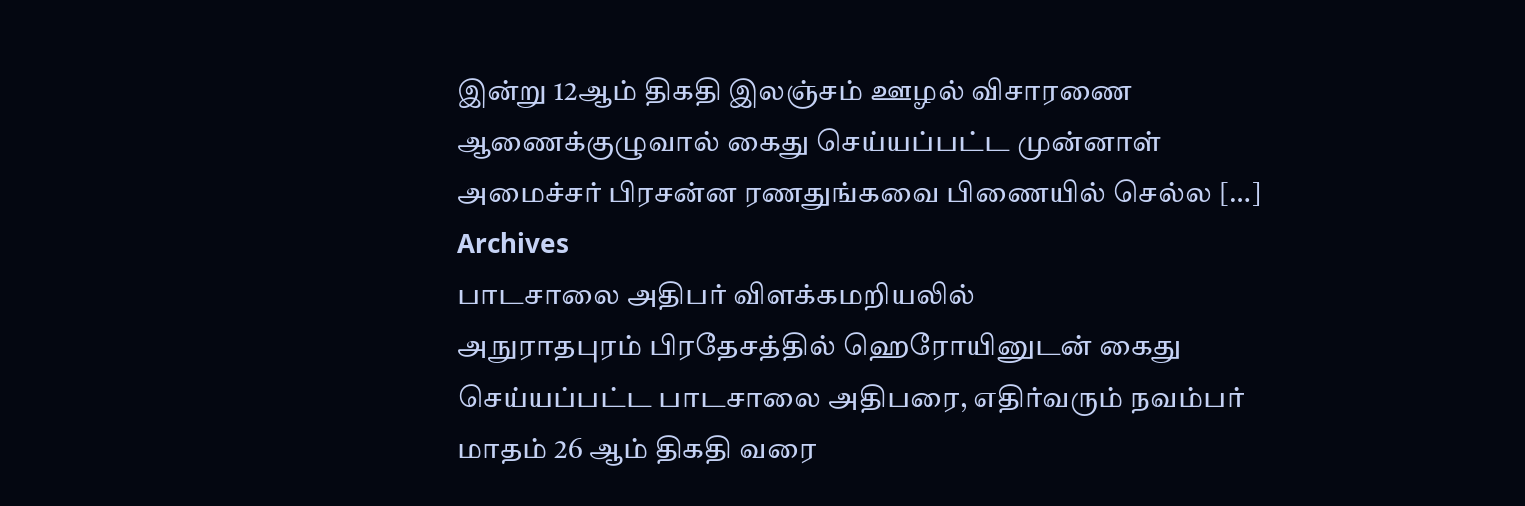இன்று 12ஆம் திகதி இலஞ்சம் ஊழல் விசாரணை ஆணைக்குழுவால் கைது செய்யப்பட்ட முன்னாள் அமைச்சர் பிரசன்ன ரணதுங்கவை பிணையில் செல்ல […]
Archives
பாடசாலை அதிபர் விளக்கமறியலில்
அநுராதபுரம் பிரதேசத்தில் ஹெரோயினுடன் கைது செய்யப்பட்ட பாடசாலை அதிபரை, எதிர்வரும் நவம்பர் மாதம் 26 ஆம் திகதி வரை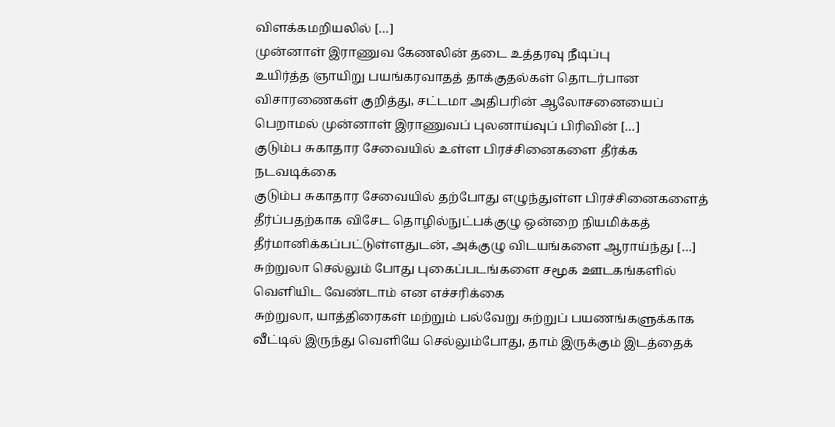விளக்கமறியலில் […]
முன்னாள் இராணுவ கேணலின் தடை உத்தரவு நீடிப்பு
உயிர்த்த ஞாயிறு பயங்கரவாதத் தாக்குதல்கள் தொடர்பான விசாரணைகள் குறித்து, சட்டமா அதிபரின் ஆலோசனையைப் பெறாமல் முன்னாள் இராணுவப் புலனாய்வுப் பிரிவின் […]
குடும்ப சுகாதார சேவையில் உள்ள பிரச்சினைகளை தீர்க்க நடவடிக்கை
குடும்ப சுகாதார சேவையில் தற்போது எழுந்துள்ள பிரச்சினைகளைத் தீர்ப்பதற்காக விசேட தொழில்நுட்பக்குழு ஒன்றை நியமிக்கத் தீர்மானிக்கப்பட்டுள்ளதுடன், அக்குழு விடயங்களை ஆராய்ந்து […]
சுற்றுலா செல்லும் போது புகைப்படங்களை சமூக ஊடகங்களில் வெளியிட வேண்டாம் என எச்சரிக்கை
சுற்றுலா, யாத்திரைகள் மற்றும் பல்வேறு சுற்றுப் பயணங்களுக்காக வீட்டில் இருந்து வெளியே செல்லும்போது, தாம் இருக்கும் இடத்தைக்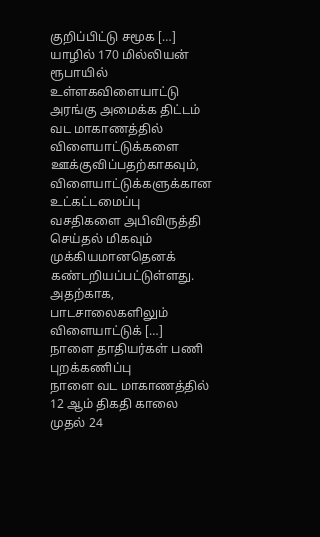குறிப்பிட்டு சமூக […]
யாழில் 170 மில்லியன் ரூபாயில் உள்ளகவிளையாட்டு அரங்கு அமைக்க திட்டம்
வட மாகாணத்தில் விளையாட்டுக்களை ஊக்குவிப்பதற்காகவும், விளையாட்டுக்களுக்கான உட்கட்டமைப்பு வசதிகளை அபிவிருத்தி செய்தல் மிகவும் முக்கியமானதெனக் கண்டறியப்பட்டுள்ளது. அதற்காக, பாடசாலைகளிலும் விளையாட்டுக் […]
நாளை தாதியர்கள் பணி புறக்கணிப்பு
நாளை வட மாகாணத்தில் 12 ஆம் திகதி காலை முதல் 24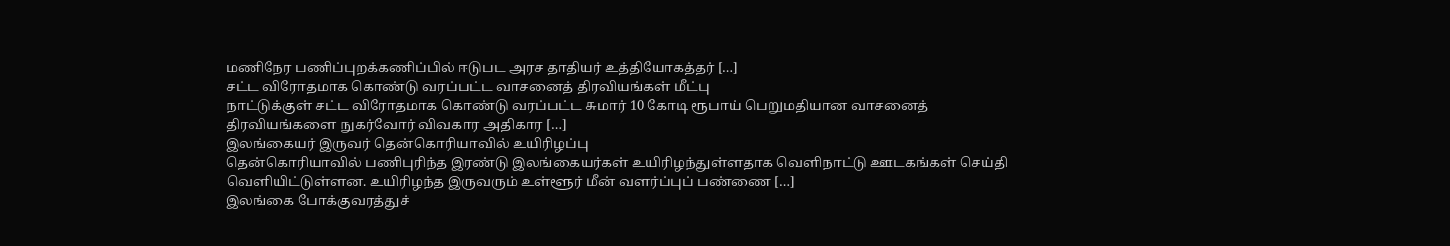மணிநேர பணிப்புறக்கணிப்பில் ஈடுபட அரச தாதியர் உத்தியோகத்தர் […]
சட்ட விரோதமாக கொண்டு வரப்பட்ட வாசனைத் திரவியங்கள் மீட்பு
நாட்டுக்குள் சட்ட விரோதமாக கொண்டு வரப்பட்ட சுமார் 10 கோடி ரூபாய் பெறுமதியான வாசனைத் திரவியங்களை நுகர்வோர் விவகார அதிகார […]
இலங்கையர் இருவர் தென்கொரியாவில் உயிரிழப்பு
தென்கொரியாவில் பணிபுரிந்த இரண்டு இலங்கையர்கள் உயிரிழந்துள்ளதாக வெளிநாட்டு ஊடகங்கள் செய்தி வௌியிட்டுள்ளன. உயிரிழந்த இருவரும் உள்ளூர் மீன் வளர்ப்புப் பண்ணை […]
இலங்கை போக்குவரத்துச்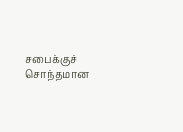சபைக்குச் சொந்தமான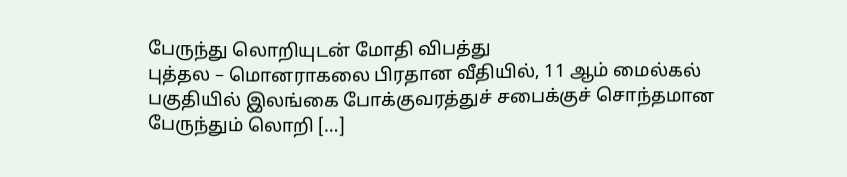பேருந்து லொறியுடன் மோதி விபத்து
புத்தல – மொனராகலை பிரதான வீதியில், 11 ஆம் மைல்கல் பகுதியில் இலங்கை போக்குவரத்துச் சபைக்குச் சொந்தமான பேருந்தும் லொறி […]